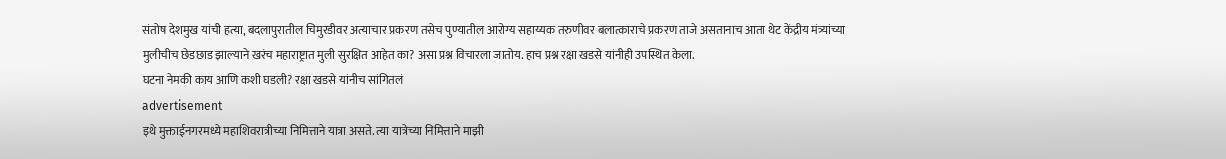संतोष देशमुख यांची हत्या, बदलापुरातील चिमुरडीवर अत्याचार प्रकरण तसेच पुण्यातील आरोग्य सहाय्यक तरुणीवर बलात्काराचे प्रकरण ताजे असतानाच आता थेट केंद्रीय मंत्र्यांच्या मुलीचीच छेडछाड झाल्याने खरंच महाराष्ट्रात मुली सुरक्षित आहेत का? असा प्रश्न विचारला जातोय. हाच प्रश्न रक्षा खडसे यांनीही उपस्थित केला.
घटना नेमकी काय आणि कशी घडली? रक्षा खडसे यांनीच सांगितलं
advertisement
इथे मुक्ताईनगरमध्ये महाशिवरात्रीच्या निमित्ताने यात्रा असते. त्या यात्रेच्या निमित्ताने माझी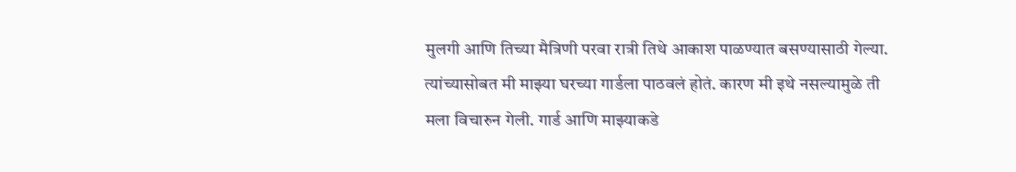मुलगी आणि तिच्या मैत्रिणी परवा रात्री तिथे आकाश पाळण्यात बसण्यासाठी गेल्या. त्यांच्यासोबत मी माझ्या घरच्या गार्डला पाठवलं होतं. कारण मी इथे नसल्यामुळे ती मला विचारुन गेली. गार्ड आणि माझ्याकडे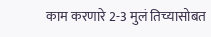काम करणारे 2-3 मुलं तिच्यासोबत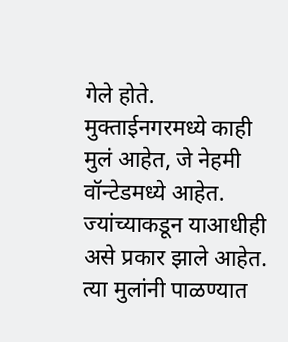गेले होते. मुक्ताईनगरमध्ये काही मुलं आहेत, जे नेहमी वॉन्टेडमध्ये आहेत. ज्यांच्याकडून याआधीही असे प्रकार झाले आहेत. त्या मुलांनी पाळण्यात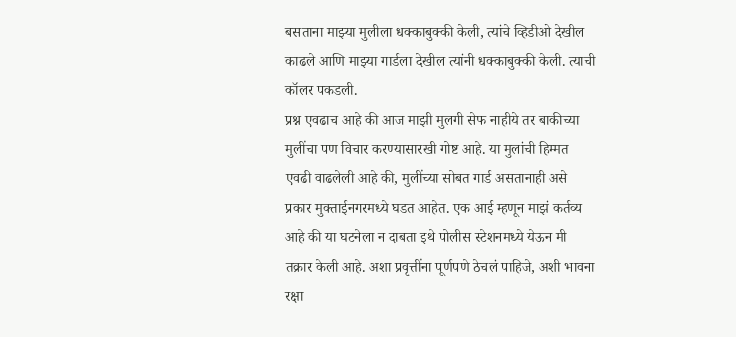बसताना माझ्या मुलीला धक्काबुक्की केली, त्यांचे व्हिडीओ देखील काढले आणि माझ्या गार्डला देखील त्यांनी धक्काबुक्की केली. त्याची कॉलर पकडली.
प्रश्न एवढाच आहे की आज माझी मुलगी सेफ नाहीये तर बाकीच्या मुलींचा पण विचार करण्यासारखी गोष्ट आहे. या मुलांची हिम्मत एवढी वाढलेली आहे की, मुलींच्या सोबत गार्ड असतानाही असे प्रकार मुक्ताईनगरमध्ये घडत आहेत. एक आई म्हणून माझं कर्तव्य आहे की या घटनेला न दाबता इथे पोलीस स्टेशनमध्ये येऊन मी तक्रार केली आहे. अशा प्रवृत्तींना पूर्णपणे ठेचलं पाहिजे, अशी भावना रक्षा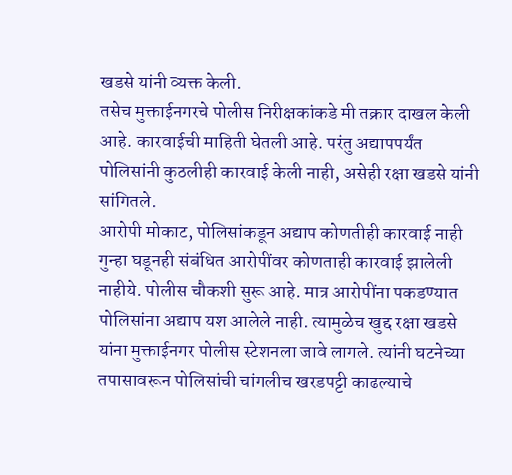खडसे यांनी व्यक्त केली.
तसेच मुक्ताईनगरचे पोलीस निरीक्षकांकडे मी तक्रार दाखल केली आहे. कारवाईची माहिती घेतली आहे. परंतु अद्यापपर्यंत पोलिसांनी कुठलीही कारवाई केली नाही, असेही रक्षा खडसे यांनी सांगितले.
आरोपी मोकाट, पोलिसांकडून अद्याप कोणतीही कारवाई नाही
गुन्हा घडूनही संबंधित आरोपींवर कोणताही कारवाई झालेली नाहीये. पोलीस चौकशी सुरू आहे. मात्र आरोपींना पकडण्यात पोलिसांना अद्याप यश आलेले नाही. त्यामुळेच खुद्द रक्षा खडसे यांना मुक्ताईनगर पोलीस स्टेशनला जावे लागले. त्यांनी घटनेच्या तपासावरून पोलिसांची चांगलीच खरडपट्टी काढल्याचे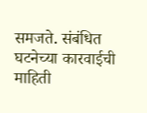समजते. संबंधित घटनेच्या कारवाईची माहिती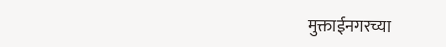मुक्ताईनगरच्या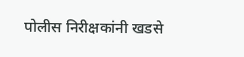पोलीस निरीक्षकांनी खडसे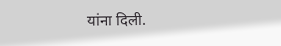यांना दिली.